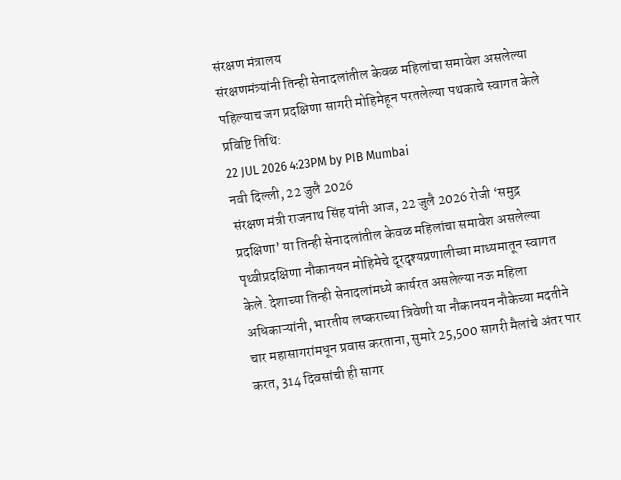संरक्षण मंत्रालय
संरक्षणमंत्र्यांनी तिन्ही सेनादलांतील केवळ महिलांचा समावेश असलेल्या पहिल्याच जग प्रदक्षिणा सागरी मोहिमेहून परतलेल्या पथकाचे स्वागत केले
प्रविष्टि तिथि:
22 JUL 2026 4:23PM by PIB Mumbai
नवी दिल्ली, 22 जुलै 2026
संरक्षण मंत्री राजनाथ सिंह यांनी आज, 22 जुलै 2026 रोजी ‘समुद्र प्रदक्षिणा’ या तिन्ही सेनादलांतील केवळ महिलांचा समावेश असलेल्या पृथ्वीप्रदक्षिणा नौकानयन मोहिमेचे दूरदृश्यप्रणालीच्या माध्यमातून स्वागत केले. देशाच्या तिन्ही सेनादलांमध्ये कार्यरत असलेल्या नऊ महिला अधिकाऱ्यांनी, भारतीय लष्कराच्या त्रिवेणी या नौकानयन नौकेच्या मदतीने चार महासागरांमधून प्रवास करताना, सुमारे 25,500 सागरी मैलांचे अंतर पार करत, 314 दिवसांची ही सागर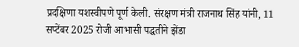प्रदक्षिणा यशस्वीपणे पूर्ण केली. संरक्षण मंत्री राजनाथ सिंह यांनी, 11 सप्टेंबर 2025 रोजी आभासी पद्धतीने झेंडा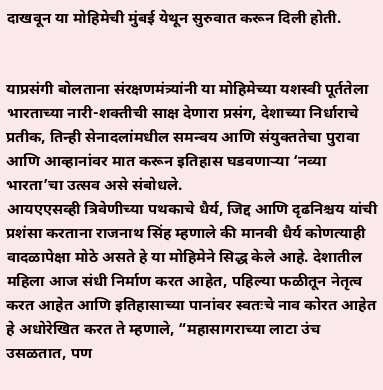दाखवून या मोहिमेची मुंबई येथून सुरुवात करून दिली होती.


याप्रसंगी बोलताना संरक्षणमंत्र्यांनी या मोहिमेच्या यशस्वी पूर्ततेला भारताच्या नारी-शक्तीची साक्ष देणारा प्रसंग, देशाच्या निर्धाराचे प्रतीक, तिन्ही सेनादलांमधील समन्वय आणि संयुक्ततेचा पुरावा आणि आव्हानांवर मात करून इतिहास घडवणाऱ्या ‘नव्या भारता’चा उत्सव असे संबोधले.
आयएएसव्ही त्रिवेणीच्या पथकाचे धैर्य, जिद्द आणि दृढनिश्चय यांची प्रशंसा करताना राजनाथ सिंह म्हणाले की मानवी धैर्य कोणत्याही वादळापेक्षा मोठे असते हे या मोहिमेने सिद्ध केले आहे. देशातील महिला आज संधी निर्माण करत आहेत, पहिल्या फळीतून नेतृत्व करत आहेत आणि इतिहासाच्या पानांवर स्वतःचे नाव कोरत आहेत हे अधोरेखित करत ते म्हणाले, “महासागराच्या लाटा उंच उसळतात, पण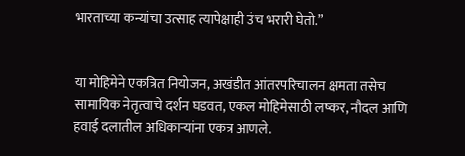भारताच्या कन्यांचा उत्साह त्यापेक्षाही उंच भरारी घेतो.”


या मोहिमेने एकत्रित नियोजन, अखंडीत आंतरपरिचालन क्षमता तसेच सामायिक नेतृत्वाचे दर्शन घडवत, एकल मोहिमेसाठी लष्कर, नौदल आणि हवाई दलातील अधिकाऱ्यांना एकत्र आणले.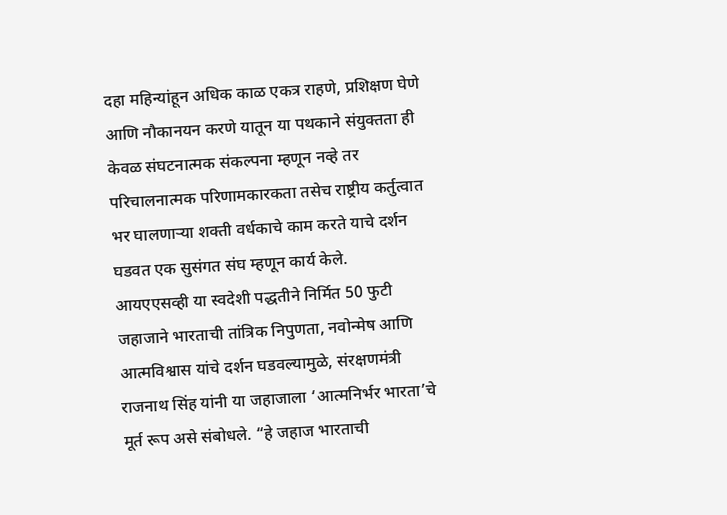दहा महिन्यांहून अधिक काळ एकत्र राहणे, प्रशिक्षण घेणे आणि नौकानयन करणे यातून या पथकाने संयुक्तता ही केवळ संघटनात्मक संकल्पना म्हणून नव्हे तर परिचालनात्मक परिणामकारकता तसेच राष्ट्रीय कर्तुत्वात भर घालणाऱ्या शक्ती वर्धकाचे काम करते याचे दर्शन घडवत एक सुसंगत संघ म्हणून कार्य केले.
आयएएसव्ही या स्वदेशी पद्धतीने निर्मित 50 फुटी जहाजाने भारताची तांत्रिक निपुणता, नवोन्मेष आणि आत्मविश्वास यांचे दर्शन घडवल्यामुळे, संरक्षणमंत्री राजनाथ सिंह यांनी या जहाजाला ‘आत्मनिर्भर भारता’चे मूर्त रूप असे संबोधले. “हे जहाज भारताची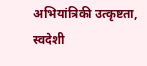अभियांत्रिकी उत्कृष्टता, स्वदेशी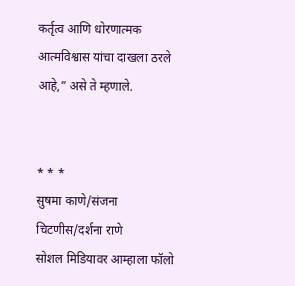कर्तृत्व आणि धोरणात्मक आत्मविश्वास यांचा दाखला ठरले आहे,” असे ते म्हणाले.


* * *
सुषमा काणे/संजना चिटणीस/दर्शना राणे
सोशल मिडियावर आम्हाला फॉलो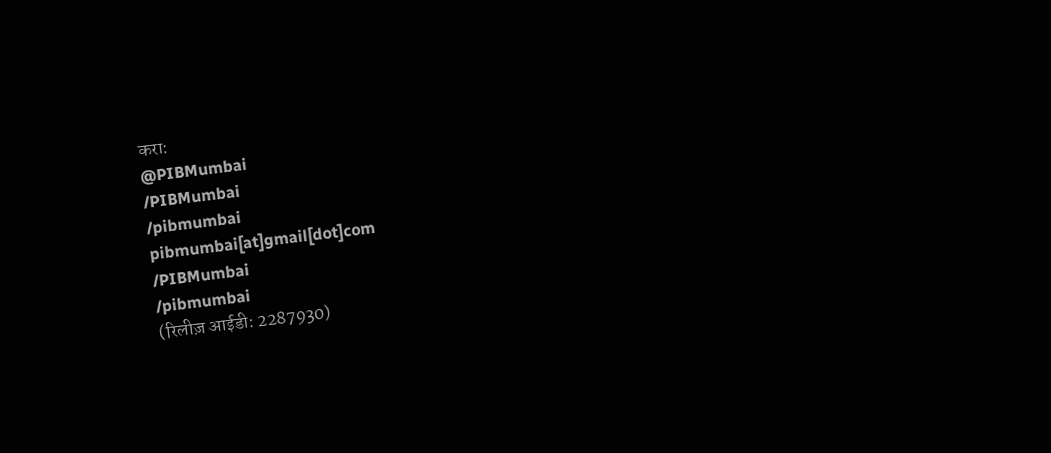करा:
@PIBMumbai
/PIBMumbai
/pibmumbai
pibmumbai[at]gmail[dot]com
/PIBMumbai
/pibmumbai
(रिलीज़ आईडी: 2287930)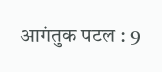आगंतुक पटल : 9